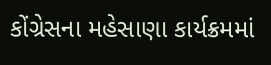કોંગ્રેસના મહેસાણા કાર્યક્રમમાં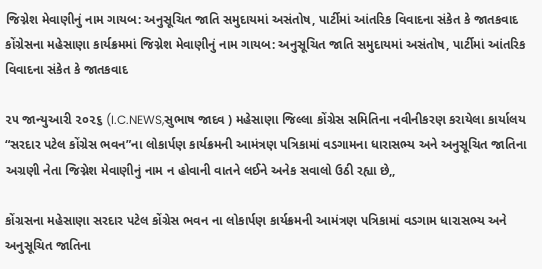જિગ્નેશ મેવાણીનું નામ ગાયબ: અનુસૂચિત જાતિ સમુદાયમાં અસંતોષ, પાર્ટીમાં આંતરિક વિવાદના સંકેત કે જાતકવાદ
કોંગ્રેસના મહેસાણા કાર્યક્રમમાં જિગ્નેશ મેવાણીનું નામ ગાયબ: અનુસૂચિત જાતિ સમુદાયમાં અસંતોષ, પાર્ટીમાં આંતરિક વિવાદના સંકેત કે જાતકવાદ

૨૫ જાન્યુઆરી ૨૦૨૬ (I.C.NEWS,સુભાષ જાદવ ) મહેસાણા જિલ્લા કોંગ્રેસ સમિતિના નવીનીકરણ કરાયેલા કાર્યાલય “સરદાર પટેલ કોંગ્રેસ ભવન”ના લોકાર્પણ કાર્યક્રમની આમંત્રણ પત્રિકામાં વડગામના ધારાસભ્ય અને અનુસૂચિત જાતિના અગ્રણી નેતા જિગ્નેશ મેવાણીનું નામ ન હોવાની વાતને લઈને અનેક સવાલો ઉઠી રહ્યા છે,,

કોંગ્રસના મહેસાણા સરદાર પટેલ કોંગ્રેસ ભવન ના લોકાર્પણ કાર્યક્રમની આમંત્રણ પત્રિકામાં વડગામ ધારાસભ્ય અને અનુસૂચિત જાતિના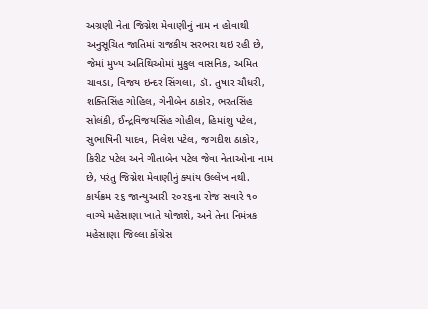અગ્રણી નેતા જિગ્નેશ મેવાણીનું નામ ન હોવાથી અનુસૂચિત જાતિમાં રાજકીય સરભરા થઇ રહી છે, જેમાં મુખ્ય અતિથિઓમાં મુકુલ વાસનિક, અમિત ચાવડા, વિજય ઇન્દર સિંગલા, ડૉ. તુષાર ચૌધરી, શક્તિસિંહ ગોહિલ, ગેનીબેન ઠાકોર, ભરતસિંહ સોલંકી, ઈન્દ્રવિજયસિંહ ગોહીલ, હિમાંશુ પટેલ, સુભાષિની યાદવ, નિલેશ પટેલ, જગદીશ ઠાકોર, કિરીટ પટેલ અને ગીતાબેન પટેલ જેવા નેતાઓના નામ છે, પરંતુ જિગ્નેશ મેવાણીનું ક્યાંય ઉલ્લેખ નથી.
કાર્યક્રમ ૨૬ જાન્યુઆરી ૨૦૨૬ના રોજ સવારે ૧૦ વાગ્યે મહેસાણા ખાતે યોજાશે, અને તેના નિમંત્રક મહેસાણા જિલ્લા કોંગ્રેસ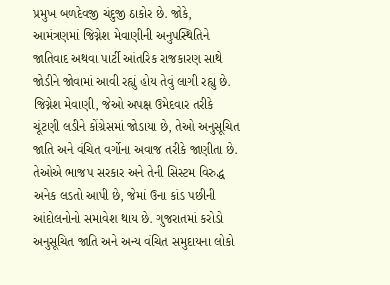પ્રમુખ બળદેવજી ચંદુજી ઠાકોર છે. જોકે, આમંત્રણમાં જિગ્નેશ મેવાણીની અનુપસ્થિતિને જાતિવાદ અથવા પાર્ટી આંતરિક રાજકારણ સાથે જોડીને જોવામાં આવી રહ્યું હોય તેવું લાગી રહ્યુ છે. જિગ્નેશ મેવાણી, જેઓ અપક્ષ ઉમેદવાર તરીકે ચૂંટણી લડીને કોંગ્રેસમાં જોડાયા છે, તેઓ અનુસૂચિત જાતિ અને વંચિત વર્ગોના અવાજ તરીકે જાણીતા છે. તેઓએ ભાજપ સરકાર અને તેની સિસ્ટમ વિરુદ્ધ અનેક લડતો આપી છે, જેમાં ઉના કાંડ પછીની આંદોલનોનો સમાવેશ થાય છે. ગુજરાતમાં કરોડો અનુસૂચિત જાતિ અને અન્ય વંચિત સમુદાયના લોકો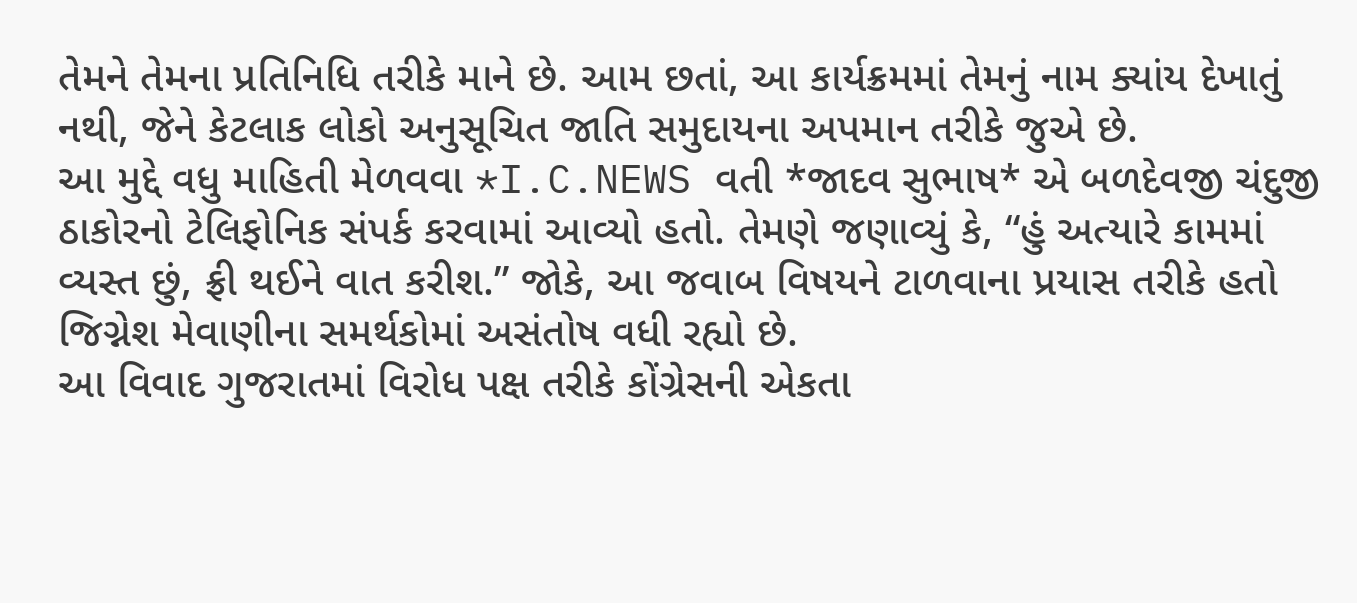તેમને તેમના પ્રતિનિધિ તરીકે માને છે. આમ છતાં, આ કાર્યક્રમમાં તેમનું નામ ક્યાંય દેખાતું નથી, જેને કેટલાક લોકો અનુસૂચિત જાતિ સમુદાયના અપમાન તરીકે જુએ છે.
આ મુદ્દે વધુ માહિતી મેળવવા *I.C.NEWS વતી *જાદવ સુભાષ* એ બળદેવજી ચંદુજી ઠાકોરનો ટેલિફોનિક સંપર્ક કરવામાં આવ્યો હતો. તેમણે જણાવ્યું કે, “હું અત્યારે કામમાં વ્યસ્ત છું, ફ્રી થઈને વાત કરીશ.” જોકે, આ જવાબ વિષયને ટાળવાના પ્રયાસ તરીકે હતો
જિગ્નેશ મેવાણીના સમર્થકોમાં અસંતોષ વધી રહ્યો છે.
આ વિવાદ ગુજરાતમાં વિરોધ પક્ષ તરીકે કોંગ્રેસની એકતા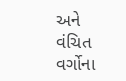અને વંચિત વર્ગોના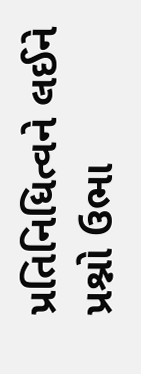પ્રતિનિધિત્વને લઈને પ્રશ્નો ઉભા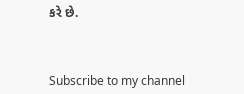કરે છે.



Subscribe to my channel